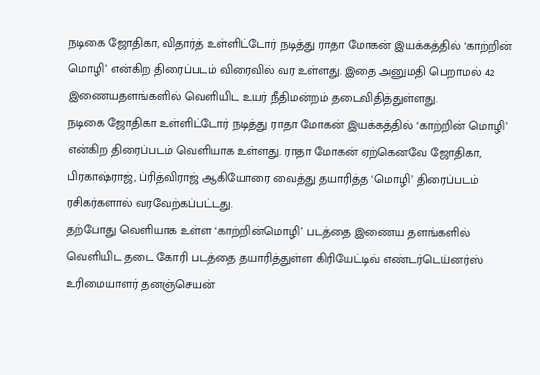நடிகை ஜோதிகா, விதார்த் உள்ளிட்டோர் நடித்து ராதா மோகன் இயக்கத்தில் ‘காற்றின் மொழி’ என்கிற திரைப்படம் விரைவில் வர உள்ளது. இதை அனுமதி பெறாமல் 42 இணையதளங்களில் வெளியிட உயர் நீதிமன்றம் தடைவிதித்துள்ளது.
நடிகை ஜோதிகா உள்ளிட்டோர் நடித்து ராதா மோகன் இயக்கத்தில் ‘காற்றின் மொழி’ என்கிற திரைப்படம் வெளியாக உள்ளது. ராதா மோகன் ஏற்கெனவே ஜோதிகா, பிரகாஷ்ராஜ், ப்ரித்விராஜ் ஆகியோரை வைத்து தயாரித்த ‘மொழி’ திரைப்படம் ரசிகர்களால் வரவேற்கப்பட்டது.
தற்போது வெளியாக உள்ள ‘காற்றின்மொழி’ படத்தை இணைய தளங்களில் வெளியிட தடை கோரி படத்தை தயாரித்துள்ள கிரியேட்டிவ் எண்டர்டெய்னர்ஸ் உரிமையாளர் தனஞ்செயன்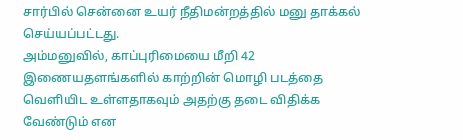சார்பில் சென்னை உயர் நீதிமன்றத்தில் மனு தாக்கல் செய்யப்பட்டது.
அம்மனுவில், காப்புரிமையை மீறி 42 இணையதளங்களில் காற்றின் மொழி படத்தை வெளியிட உள்ளதாகவும் அதற்கு தடை விதிக்க வேண்டும் என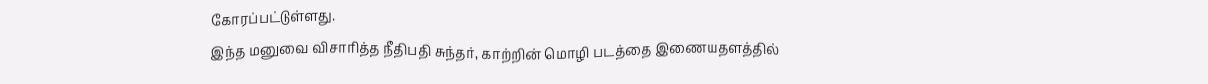கோரப்பட்டுள்ளது.
இந்த மனுவை விசாரித்த நீதிபதி சுந்தர், காற்றின் மொழி படத்தை இணையதளத்தில்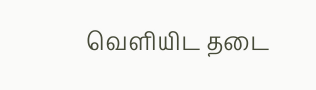வெளியிட தடை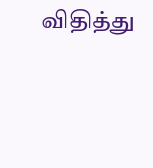விதித்து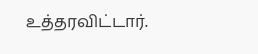உத்தரவிட்டார்.